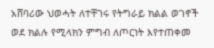አሸባሪው ህወሓት ለተቸገሩ የትግራይ ክልል ወገኖች ወደ ክልሉ የሚላክን ምግብ ለጦርነት እየተጠቀመ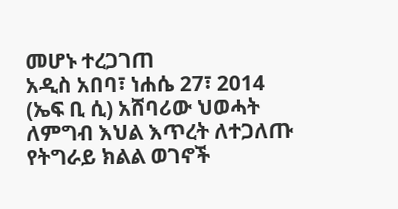መሆኑ ተረጋገጠ
አዲስ አበባ፣ ነሐሴ 27፣ 2014 (ኤፍ ቢ ሲ) አሸባሪው ህወሓት ለምግብ እህል እጥረት ለተጋለጡ የትግራይ ክልል ወገኖች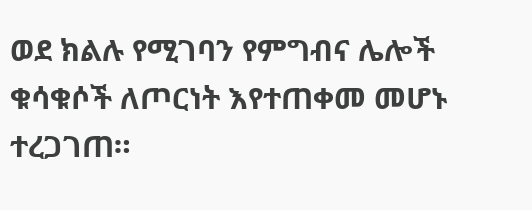ወደ ክልሉ የሚገባን የምግብና ሌሎች ቁሳቁሶች ለጦርነት እየተጠቀመ መሆኑ ተረጋገጠ።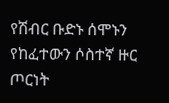የሽብር ቡድኑ ሰሞኑን የከፈተውን ሶስተኛ ዙር ጦርነት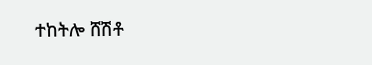ተከትሎ ሸሽቶ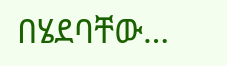በሄደባቸው…